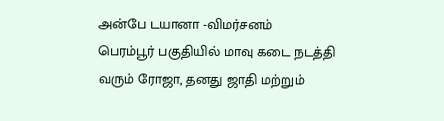அன்பே டயானா -விமர்சனம்
பெரம்பூர் பகுதியில் மாவு கடை நடத்தி வரும் ரோஜா, தனது ஜாதி மற்றும்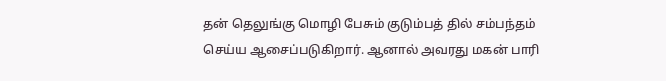தன் தெலுங்கு மொழி பேசும் குடும்பத் தில் சம்பந்தம் செய்ய ஆசைப்படுகிறார். ஆனால் அவரது மகன் பாரி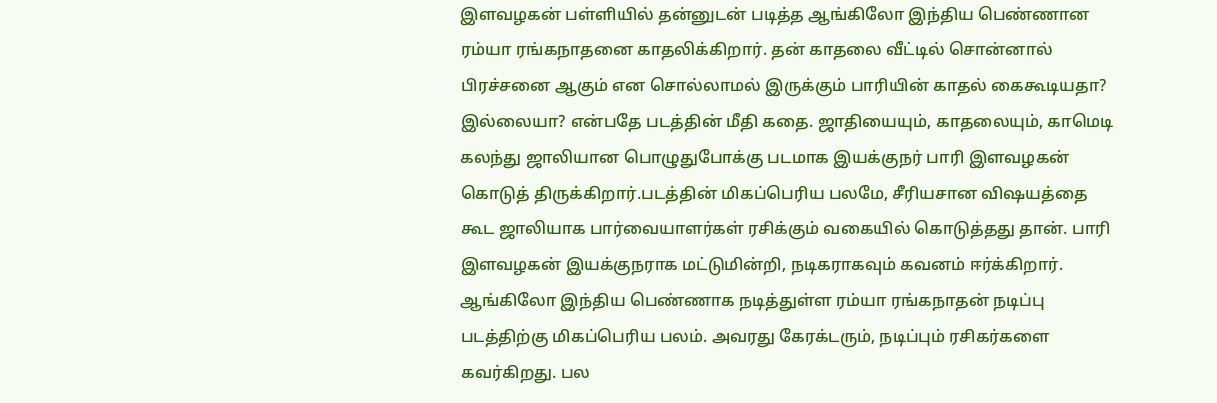இளவழகன் பள்ளியில் தன்னுடன் படித்த ஆங்கிலோ இந்திய பெண்ணான ரம்யா ரங்கநாதனை காதலிக்கிறார். தன் காதலை வீட்டில் சொன்னால் பிரச்சனை ஆகும் என சொல்லாமல் இருக்கும் பாரியின் காதல் கைகூடியதா? இல்லையா? என்பதே படத்தின் மீதி கதை. ஜாதியையும், காதலையும், காமெடி கலந்து ஜாலியான பொழுதுபோக்கு படமாக இயக்குநர் பாரி இளவழகன் கொடுத் திருக்கிறார்.படத்தின் மிகப்பெரிய பலமே, சீரியசான விஷயத்தை கூட ஜாலியாக பார்வையாளர்கள் ரசிக்கும் வகையில் கொடுத்தது தான். பாரி இளவழகன் இயக்குநராக மட்டுமின்றி, நடிகராகவும் கவனம் ஈர்க்கிறார். ஆங்கிலோ இந்திய பெண்ணாக நடித்துள்ள ரம்யா ரங்கநாதன் நடிப்பு படத்திற்கு மிகப்பெரிய பலம். அவரது கேரக்டரும், நடிப்பும் ரசிகர்களை கவர்கிறது. பல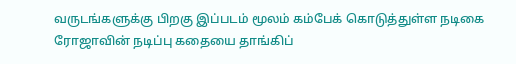வருடங்களுக்கு பிறகு இப்படம் மூலம் கம்பேக் கொடுத்துள்ள நடிகை ரோஜாவின் நடிப்பு கதையை தாங்கிப்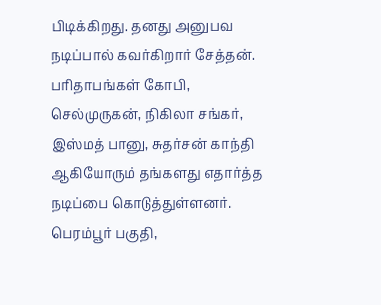பிடிக்கிறது. தனது அனுபவ நடிப்பால் கவர்கிறார் சேத்தன். பரிதாபங்கள் கோபி, செல்முருகன், நிகிலா சங்கர், இஸ்மத் பானு, சுதர்சன் காந்தி ஆகியோரும் தங்களது எதார்த்த நடிப்பை கொடுத்துள்ளனர். பெரம்பூர் பகுதி,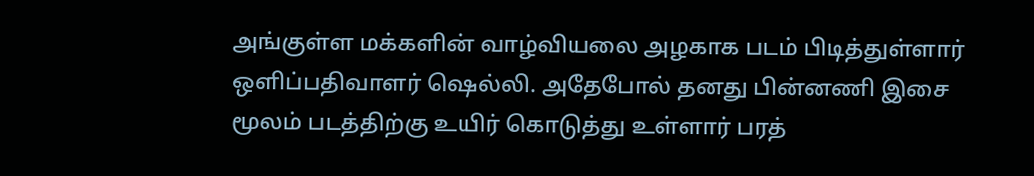அங்குள்ள மக்களின் வாழ்வியலை அழகாக படம் பிடித்துள்ளார் ஒளிப்பதிவாளர் ஷெல்லி. அதேபோல் தனது பின்னணி இசை மூலம் படத்திற்கு உயிர் கொடுத்து உள்ளார் பரத்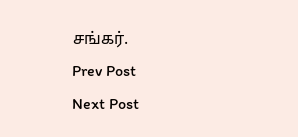சங்கர்.
Prev Post
Next Post